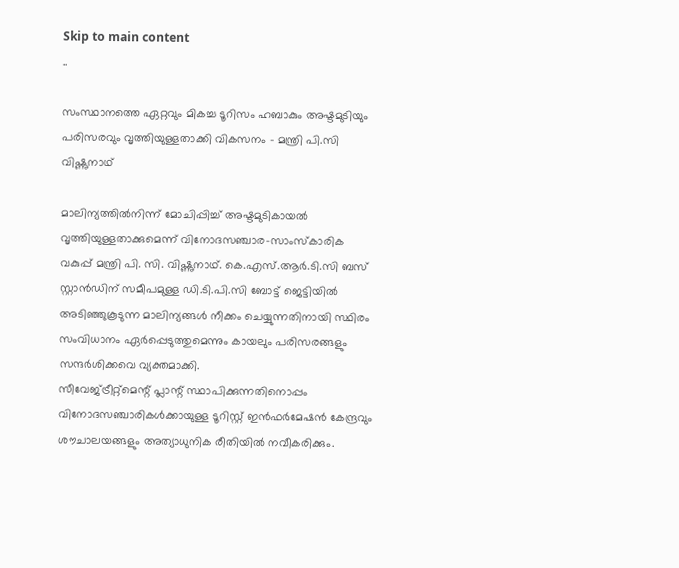Skip to main content
..

സംസ്ഥാനത്തെ ഏറ്റവും മികച്ച ടൂറിസം ഹബാകും അഷ്ടമുടിയും പരിസരവും വൃത്തിയുള്ളതാക്കി വികസനം - മന്ത്രി പി.സി വിഷ്ണുനാഥ്

മാലിന്യത്തില്‍നിന്ന് മോചിപ്പിച്ച് അഷ്ടമുടികായല്‍ വൃത്തിയുള്ളതാക്കുമെന്ന് വിനോദസഞ്ചാര-സാംസ്‌കാരിക വകുപ്പ് മന്ത്രി പി. സി. വിഷ്ണുനാഥ്. കെ.എസ്.ആര്‍.ടി.സി ബസ് സ്റ്റാന്‍ഡിന് സമീപമുള്ള ഡി.ടി.പി.സി ബോട്ട് ജെട്ടിയില്‍ അടിഞ്ഞുകൂടുന്ന മാലിന്യങ്ങള്‍ നീക്കം ചെയ്യുന്നതിനായി സ്ഥിരം സംവിധാനം ഏര്‍പ്പെടുത്തുമെന്നും കായലും പരിസരങ്ങളും സന്ദര്‍ശിക്കവെ വ്യക്തമാക്കി.
സീവേജ്ട്രീറ്റ്‌മെന്റ് പ്ലാന്റ് സ്ഥാപിക്കുന്നതിനൊപ്പം വിനോദസഞ്ചാരികള്‍ക്കായുള്ള ടൂറിസ്റ്റ് ഇന്‍ഫര്‍മേഷന്‍ കേന്ദ്രവും ശൗചാലയങ്ങളും അത്യാധുനിക രീതിയില്‍ നവീകരിക്കും.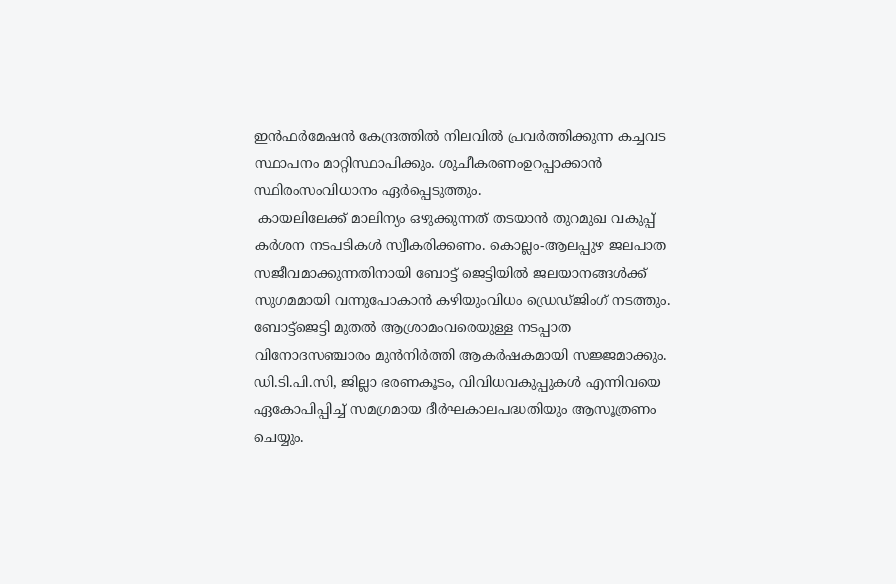ഇന്‍ഫര്‍മേഷന്‍ കേന്ദ്രത്തില്‍ നിലവില്‍ പ്രവര്‍ത്തിക്കുന്ന കച്ചവട സ്ഥാപനം മാറ്റിസ്ഥാപിക്കും. ശുചീകരണംഉറപ്പാക്കാന്‍ സ്ഥിരംസംവിധാനം ഏര്‍പ്പെടുത്തും.
 കായലിലേക്ക് മാലിന്യം ഒഴുക്കുന്നത് തടയാന്‍ തുറമുഖ വകുപ്പ് കര്‍ശന നടപടികള്‍ സ്വീകരിക്കണം. കൊല്ലം-ആലപ്പുഴ ജലപാത സജീവമാക്കുന്നതിനായി ബോട്ട് ജെട്ടിയില്‍ ജലയാനങ്ങള്‍ക്ക് സുഗമമായി വന്നുപോകാന്‍ കഴിയുംവിധം ഡ്രെഡ്ജിംഗ് നടത്തും. ബോട്ട്‌ജെട്ടി മുതല്‍ ആശ്രാമംവരെയുള്ള നടപ്പാത വിനോദസഞ്ചാരം മുന്‍നിര്‍ത്തി ആകര്‍ഷകമായി സജ്ജമാക്കും. ഡി.ടി.പി.സി, ജില്ലാ ഭരണകൂടം, വിവിധവകുപ്പുകള്‍ എന്നിവയെ ഏകോപിപ്പിച്ച് സമഗ്രമായ ദീര്‍ഘകാലപദ്ധതിയും ആസൂത്രണം ചെയ്യും.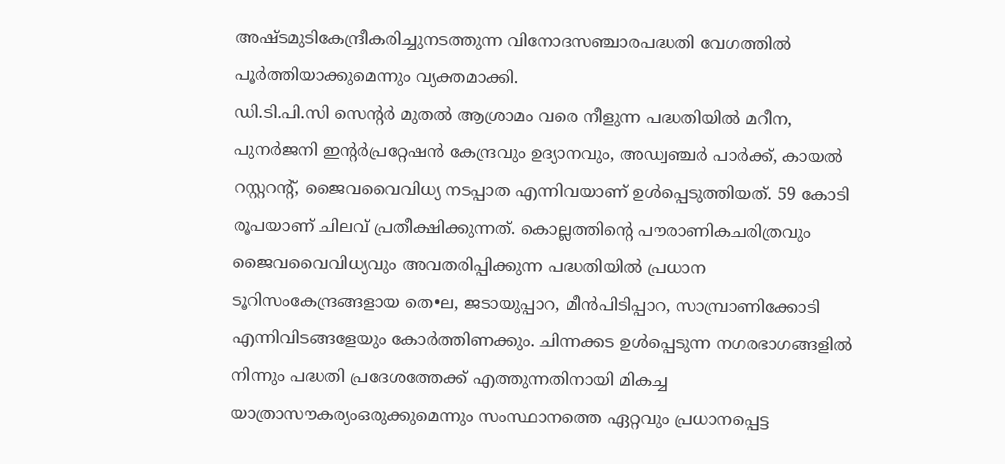അഷ്ടമുടികേന്ദ്രീകരിച്ചുനടത്തുന്ന വിനോദസഞ്ചാരപദ്ധതി വേഗത്തില്‍ പൂര്‍ത്തിയാക്കുമെന്നും വ്യക്തമാക്കി.
ഡി.ടി.പി.സി സെന്റര്‍ മുതല്‍ ആശ്രാമം വരെ നീളുന്ന പദ്ധതിയില്‍ മറീന, പുനര്‍ജനി ഇന്റര്‍പ്രറ്റേഷന്‍ കേന്ദ്രവും ഉദ്യാനവും, അഡ്വഞ്ചര്‍ പാര്‍ക്ക്, കായല്‍ റസ്റ്ററന്റ്, ജൈവവൈവിധ്യ നടപ്പാത എന്നിവയാണ് ഉള്‍പ്പെടുത്തിയത്. 59 കോടി രൂപയാണ് ചിലവ് പ്രതീക്ഷിക്കുന്നത്. കൊല്ലത്തിന്റെ പൗരാണികചരിത്രവും ജൈവവൈവിധ്യവും അവതരിപ്പിക്കുന്ന പദ്ധതിയില്‍ പ്രധാന ടൂറിസംകേന്ദ്രങ്ങളായ തെ•ല, ജടായുപ്പാറ, മീന്‍പിടിപ്പാറ, സാമ്പ്രാണിക്കോടി എന്നിവിടങ്ങളേയും കോര്‍ത്തിണക്കും. ചിന്നക്കട ഉള്‍പ്പെടുന്ന നഗരഭാഗങ്ങളില്‍ നിന്നും പദ്ധതി പ്രദേശത്തേക്ക് എത്തുന്നതിനായി മികച്ച യാത്രാസൗകര്യംഒരുക്കുമെന്നും സംസ്ഥാനത്തെ ഏറ്റവും പ്രധാനപ്പെട്ട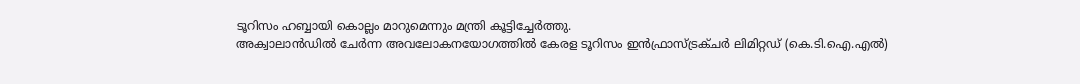ടൂറിസം ഹബ്ബായി കൊല്ലം മാറുമെന്നും മന്ത്രി കൂട്ടിച്ചേര്‍ത്തു.
അക്വാലാന്‍ഡില്‍ ചേര്‍ന്ന അവലോകനയോഗത്തില്‍ കേരള ടൂറിസം ഇന്‍ഫ്രാസ്ട്രക്ചര്‍ ലിമിറ്റഡ് (കെ.ടി.ഐ.എല്‍)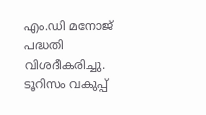എം.ഡി മനോജ് പദ്ധതി വിശദീകരിച്ചു.
ടൂറിസം വകുപ്പ്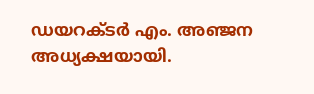ഡയറക്ടര്‍ എം. അഞ്ജന അധ്യക്ഷയായി.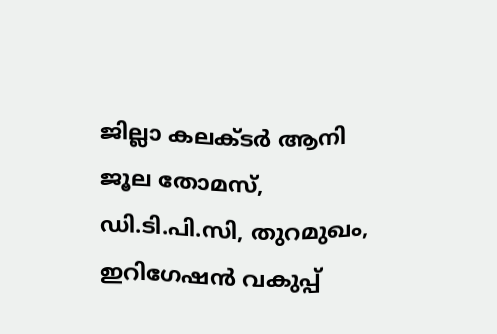ജില്ലാ കലക്ടര്‍ ആനി ജൂല തോമസ്, ഡി.ടി.പി.സി, തുറമുഖം, ഇറിഗേഷന്‍ വകുപ്പ്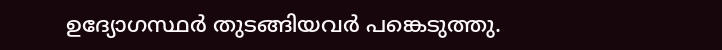ഉദ്യോഗസ്ഥര്‍ തുടങ്ങിയവര്‍ പങ്കെടുത്തു.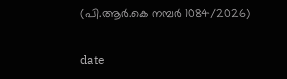(പി.ആര്‍.കെ നമ്പര്‍ 1084/2026)

date